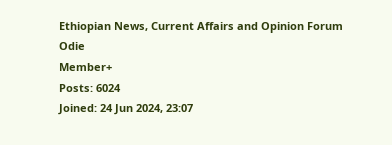Ethiopian News, Current Affairs and Opinion Forum
Odie
Member+
Posts: 6024
Joined: 24 Jun 2024, 23:07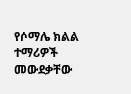የሶማሌ ክልል ተማሪዎች መውደቃቸው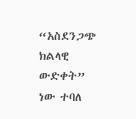“አስደንጋጭ ክልላዊ ውድቀት” ነው ተባለ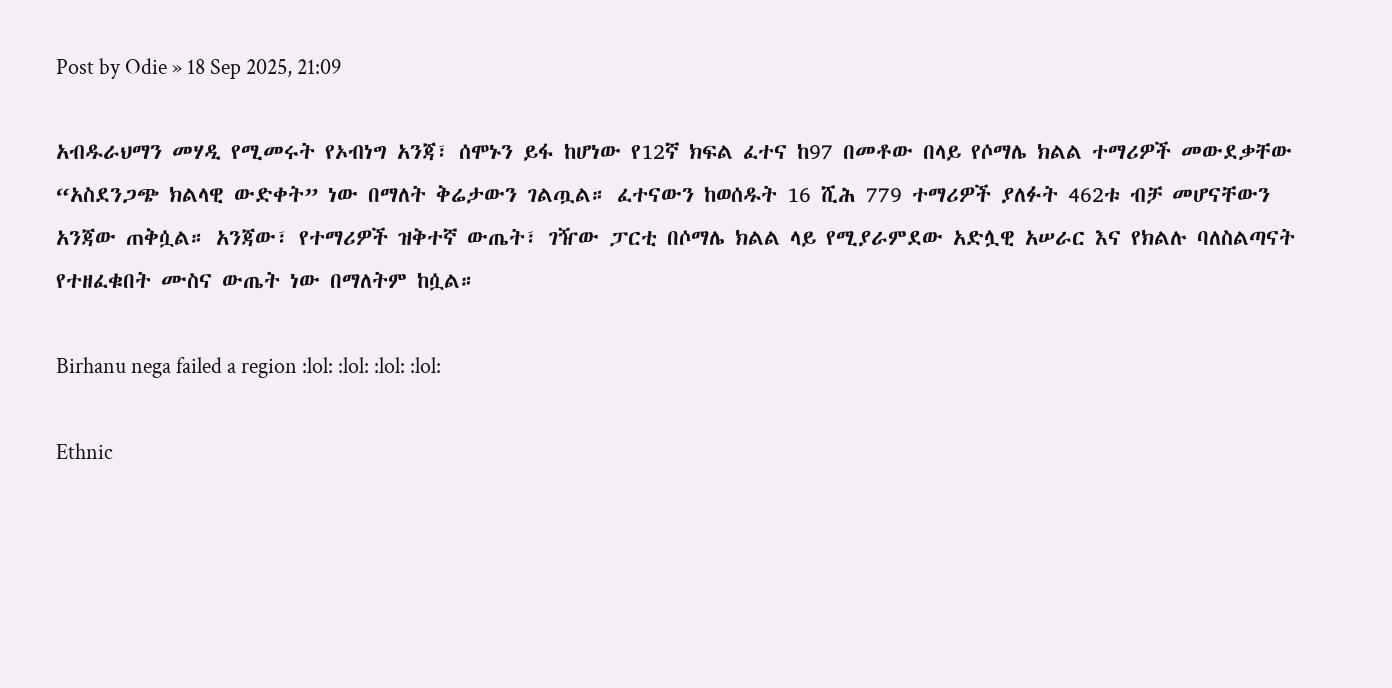Post by Odie » 18 Sep 2025, 21:09

አብዱራህማን መሃዲ የሚመሩት የኦብነግ አንጃ፣ ሰሞኑን ይፋ ከሆነው የ12ኛ ክፍል ፈተና ከ97 በመቶው በላይ የሶማሌ ክልል ተማሪዎች መውደቃቸው “አስደንጋጭ ክልላዊ ውድቀት” ነው በማለት ቅሬታውን ገልጧል። ፈተናውን ከወሰዱት 16 ሺሕ 779 ተማሪዎች ያለፉት 462ቱ ብቻ መሆናቸውን አንጃው ጠቅሷል። አንጃው፣ የተማሪዎች ዝቅተኛ ውጤት፣ ገዥው ፓርቲ በሶማሌ ክልል ላይ የሚያራምደው አድሏዊ አሠራር እና የክልሉ ባለስልጣናት የተዘፈቁበት ሙስና ውጤት ነው በማለትም ከሷል።

Birhanu nega failed a region :lol: :lol: :lol: :lol:

Ethnic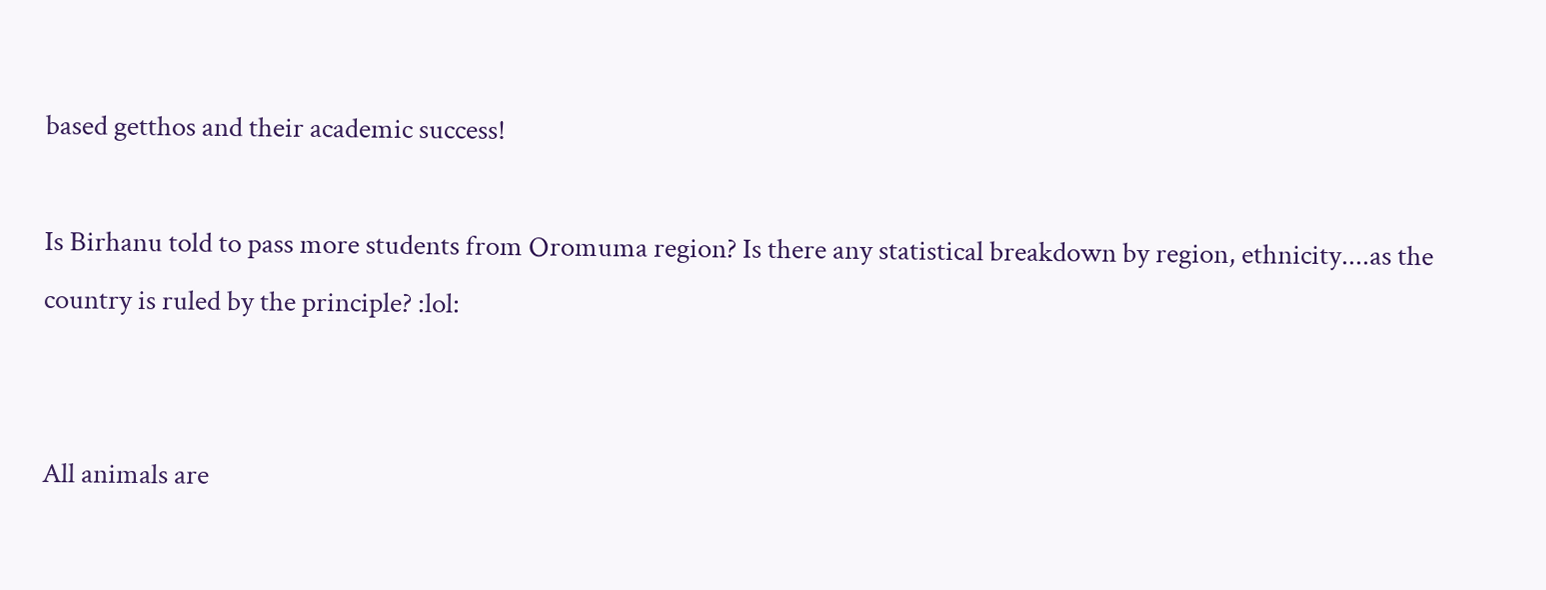based getthos and their academic success!

Is Birhanu told to pass more students from Oromuma region? Is there any statistical breakdown by region, ethnicity....as the country is ruled by the principle? :lol:


All animals are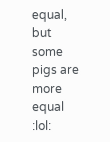equal, but some pigs are more equal :lol: